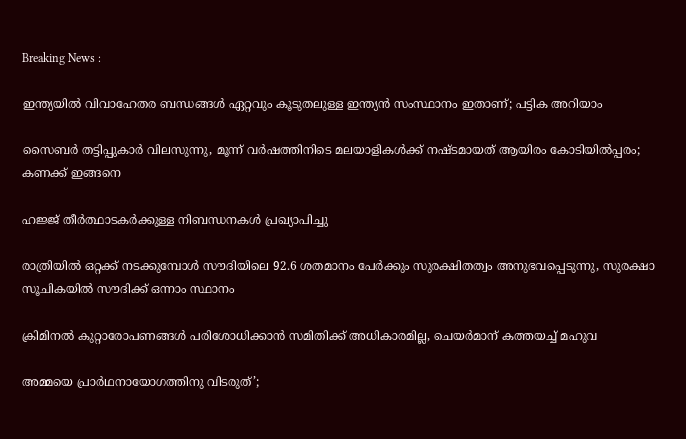Breaking News :

ഇന്ത്യയില്‍ വിവാഹേതര ബന്ധങ്ങള്‍ ഏറ്റവും കൂടുതലുള്ള ഇന്ത്യന്‍ സംസ്ഥാനം ഇതാണ്; പട്ടിക അറിയാം

സൈബര്‍ തട്ടിപ്പുകാര്‍ വിലസുന്നു, മൂന്ന് വര്‍ഷത്തിനിടെ മലയാളികള്‍ക്ക് നഷ്ടമായത് ആയിരം കോടിയില്‍പ്പരം; കണക്ക് ഇങ്ങനെ

ഹജ്ജ് തീർത്ഥാടകർക്കുള്ള നിബന്ധനകൾ പ്രഖ്യാപിച്ചു

രാത്രിയിൽ ഒറ്റക്ക് നടക്കുമ്പോൾ സൗദിയിലെ 92.6 ശതമാനം പേർക്കും സുരക്ഷിതത്വം അനുഭവപ്പെടുന്നു, സുരക്ഷാ സൂചികയിൽ സൗദിക്ക് ഒന്നാം സ്ഥാനം

ക്രിമിനല്‍ കുറ്റാരോപണങ്ങള്‍ പരിശോധിക്കാന്‍ സമിതിക്ക്‌ അധികാരമില്ല, ചെയര്‍മാന്‌ കത്തയച്ച് മഹുവ

അമ്മയെ പ്രാര്‍ഥനായോഗത്തിനു വിടരുത്’;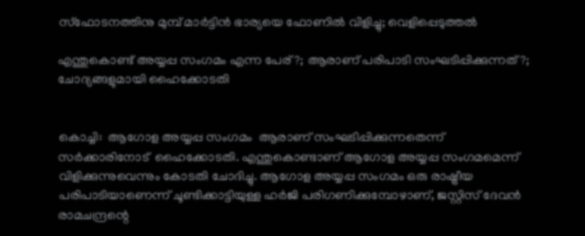സ്‌ഫോടനത്തിനു മുമ്പ് മാര്‍ട്ടിന്‍ ഭാര്യയെ ഫോണില്‍ വിളിച്ചു; വെളിപ്പെടുത്തല്‍

എന്തുകൊണ്ട് അയ്യപ്പ സംഗമം എന്ന പേര്?; ആരാണ് പരിപാടി സംഘടിപ്പിക്കുന്നത്?; ചോദ്യങ്ങളുമായി ഹൈക്കോടതി


കൊച്ചി:  ആഗോള അയ്യപ്പ സംഗമം  ആരാണ് സംഘടിപ്പിക്കുന്നതെന്ന് സര്‍ക്കാരിനോട്  ഹൈക്കോടതി. എന്തുകൊണ്ടാണ് ആഗോള അയ്യപ്പ സംഗമമെന്ന് വിളിക്കുന്നുവെന്നും കോടതി ചോദിച്ചു. ആഗോള അയ്യപ്പ സംഗമം ഒരു രാഷ്ട്രീയ പരിപാടിയാണെന്ന് ചൂണ്ടിക്കാട്ടിയുള്ള ഹര്‍ജി പരിഗണിക്കുമ്പോഴാണ്, ജസ്റ്റിസ് ദേവന്‍ രാമചന്ദ്രന്റെ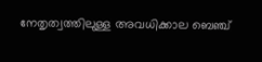നേതൃത്വത്തിലുള്ള അവധിക്കാല ബെഞ്ച്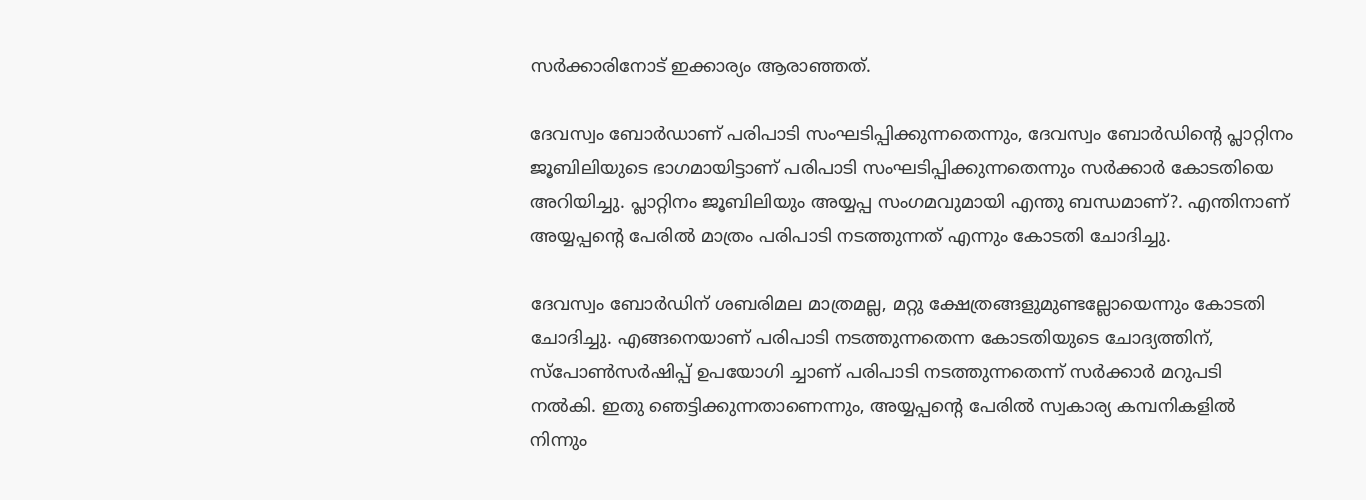സര്‍ക്കാരിനോട് ഇക്കാര്യം ആരാഞ്ഞത്.

ദേവസ്വം ബോര്‍ഡാണ് പരിപാടി സംഘടിപ്പിക്കുന്നതെന്നും, ദേവസ്വം ബോര്‍ഡിന്റെ പ്ലാറ്റിനം ജൂബിലിയുടെ ഭാഗമായിട്ടാണ് പരിപാടി സംഘടിപ്പിക്കുന്നതെന്നും സര്‍ക്കാര്‍ കോടതിയെ അറിയിച്ചു. പ്ലാറ്റിനം ജൂബിലിയും അയ്യപ്പ സംഗമവുമായി എന്തു ബന്ധമാണ്?. എന്തിനാണ് അയ്യപ്പന്റെ പേരില്‍ മാത്രം പരിപാടി നടത്തുന്നത് എന്നും കോടതി ചോദിച്ചു.

ദേവസ്വം ബോര്‍ഡിന് ശബരിമല മാത്രമല്ല, മറ്റു ക്ഷേത്രങ്ങളുമുണ്ടല്ലോയെന്നും കോടതി ചോദിച്ചു. എങ്ങനെയാണ് പരിപാടി നടത്തുന്നതെന്ന കോടതിയുടെ ചോദ്യത്തിന്, സ്‌പോണ്‍സര്‍ഷിപ്പ് ഉപയോഗി ച്ചാണ് പരിപാടി നടത്തുന്നതെന്ന് സര്‍ക്കാര്‍ മറുപടി നല്‍കി. ഇതു ഞെട്ടിക്കുന്നതാണെന്നും, അയ്യപ്പന്റെ പേരില്‍ സ്വകാര്യ കമ്പനികളില്‍ നിന്നും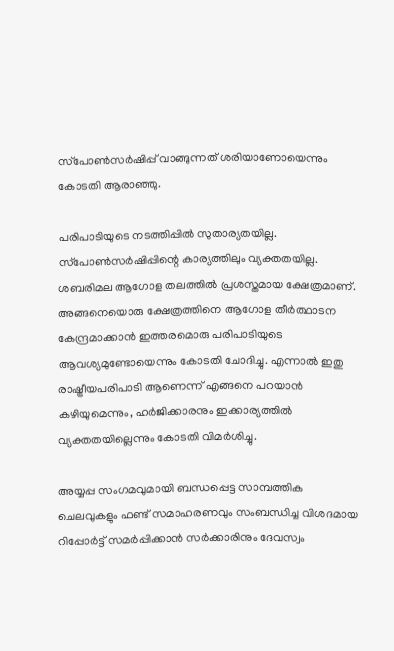സ്‌പോണ്‍സര്‍ഷിപ്പ് വാങ്ങുന്നത് ശരിയാണോയെന്നും കോടതി ആരാഞ്ഞു.

പരിപാടിയുടെ നടത്തിപ്പില്‍ സുതാര്യതയില്ല. സ്‌പോണ്‍സര്‍ഷിപ്പിന്റെ കാര്യത്തിലും വ്യക്തതയില്ല. ശബരിമല ആഗോള തലത്തില്‍ പ്രശസ്തമായ ക്ഷേത്രമാണ്. അങ്ങനെയൊരു ക്ഷേത്രത്തിനെ ആഗോള തീര്‍ത്ഥാടന കേന്ദ്രമാക്കാന്‍ ഇത്തരമൊരു പരിപാടിയുടെ ആവശ്യമുണ്ടോയെന്നും കോടതി ചോദിച്ചു. എന്നാല്‍ ഇതു രാഷ്ട്രീയപരിപാടി ആണെന്ന് എങ്ങനെ പറയാന്‍ കഴിയുമെന്നും, ഹര്‍ജിക്കാരനും ഇക്കാര്യത്തില്‍ വ്യക്തതയില്ലെന്നും കോടതി വിമര്‍ശിച്ചു.

അയ്യപ്പ സംഗമവുമായി ബന്ധപ്പെട്ട സാമ്പത്തിക ചെലവുകളും ഫണ്ട് സമാഹരണവും സംബന്ധിച്ച വിശദമായ റിപ്പോര്‍ട്ട് സമര്‍പ്പിക്കാന്‍ സര്‍ക്കാരിനും ദേവസ്വം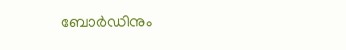ബോര്‍ഡിനും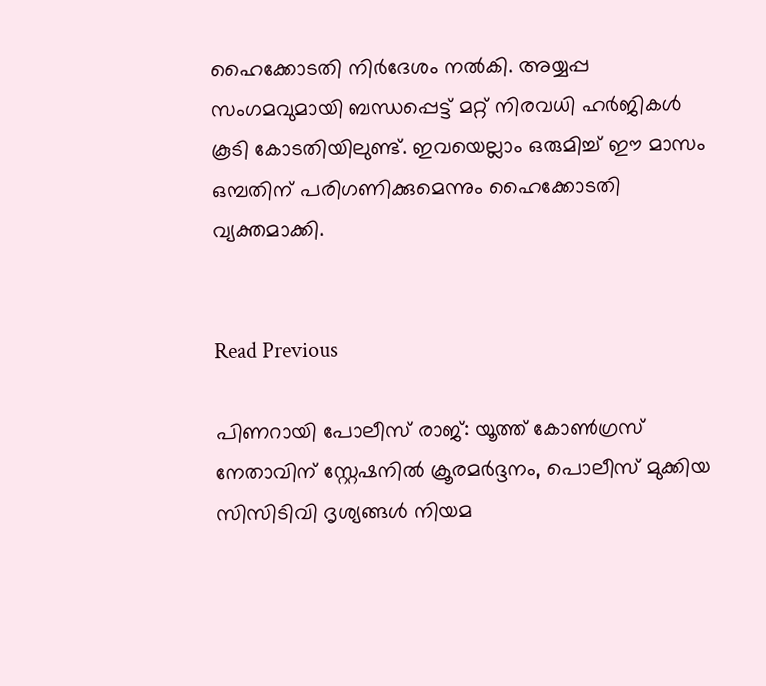ഹൈക്കോടതി നിര്‍ദേശം നല്‍കി. അയ്യപ്പ സംഗമവുമായി ബന്ധപ്പെട്ട് മറ്റ് നിരവധി ഹര്‍ജികള്‍ കൂടി കോടതിയിലുണ്ട്. ഇവയെല്ലാം ഒരുമിച്ച് ഈ മാസം ഒമ്പതിന് പരിഗണിക്കുമെന്നും ഹൈക്കോടതി വ്യക്തമാക്കി.


Read Previous

പിണറായി പോലീസ് രാജ്: യൂത്ത് കോണ്‍ഗ്രസ് നേതാവിന് സ്റ്റേഷനില്‍ ക്രൂരമര്‍ദ്ദനം, പൊലീസ് മുക്കിയ സിസിടിവി ദൃശ്യങ്ങള്‍ നിയമ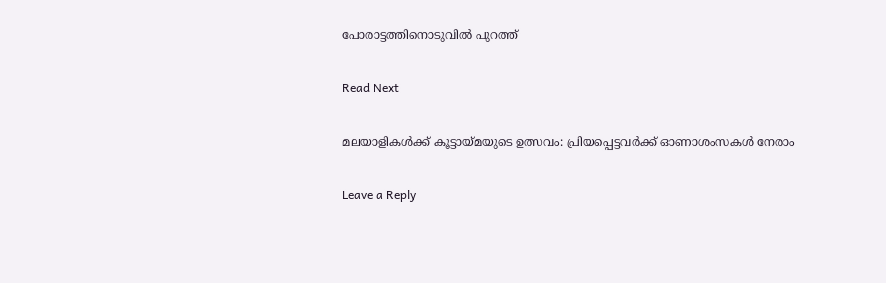പോരാട്ടത്തിനൊടുവില്‍ പുറത്ത്

Read Next

മലയാളികള്‍ക്ക് കൂട്ടായ്മയുടെ ഉത്സവം: പ്രിയപ്പെട്ടവര്‍ക്ക് ഓണാശംസകള്‍ നേരാം

Leave a Reply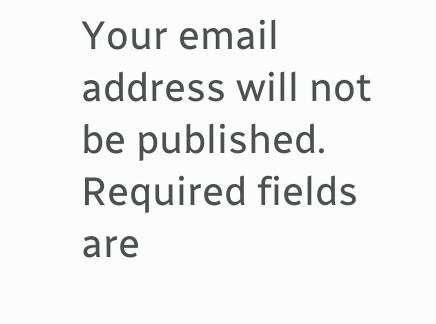Your email address will not be published. Required fields are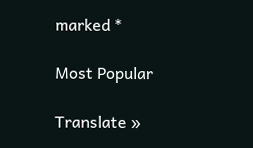marked *

Most Popular

Translate »